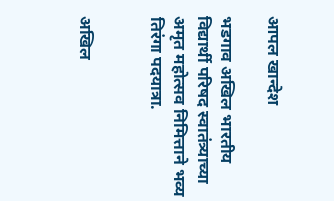आपल खान्देश

भडगाव अखिल भारतीय विद्यार्थी परिषद स्वातंत्र्याच्या अमृत महोत्सव निमित्ताने भव्य तिरंगा पदयात्रा.


अखिल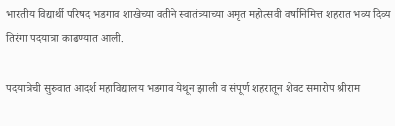भारतीय विद्यार्थी परिषद भडगाव शाखेच्या वतीने स्वातंत्र्याच्या अमृत महोत्सवी वर्षानिमित्त शहरात भव्य दिव्य तिरंगा पदयात्रा काढण्यात आली.

पदयात्रेची सुरुवात आदर्श महाविद्यालय भडगाव येथून झाली व संपूर्ण शहरातून शेवट समारोप श्रीराम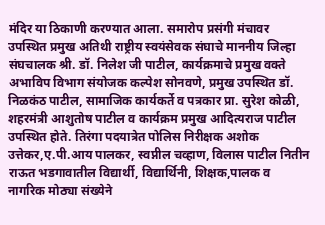मंदिर या ठिकाणी करण्यात आला. समारोप प्रसंगी मंचावर उपस्थित प्रमुख अतिथी राष्ट्रीय स्वयंसेवक संघाचे माननीय जिल्हा संघचालक श्री. डॉ. निलेश जी पाटील, कार्यक्रमाचे प्रमुख वक्ते अभाविप विभाग संयोजक कल्पेश सोनवणे, प्रमुख उपस्थित डॉ. निळकंठ पाटील, सामाजिक कार्यकर्ते व पत्रकार प्रा. सुरेश कोळी, शहरमंत्री आशुतोष पाटील व कार्यक्रम प्रमुख आदित्यराज पाटील उपस्थित होते. तिरंगा पदयात्रेत पोलिस निरीक्षक अशोक उत्तेकर,ए.पी.आय पालकर, स्वप्नील चव्हाण, विलास पाटील नितीन राऊत भडगावातील विद्यार्थी, विद्यार्थिनी, शिक्षक,पालक व नागरिक मोठ्या संख्येने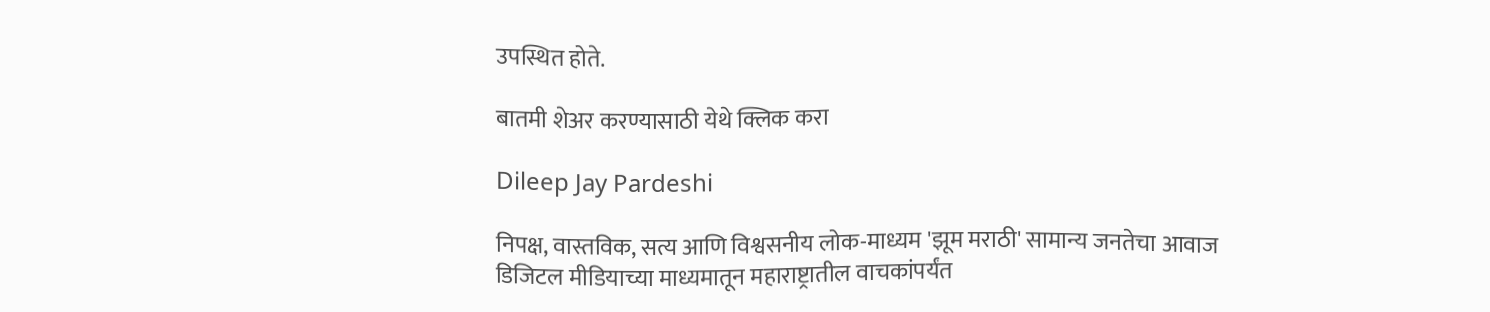उपस्थित होते.

बातमी शेअर करण्यासाठी येथे क्लिक करा

Dileep Jay Pardeshi

निपक्ष, वास्तविक, सत्य आणि विश्वसनीय लोक-माध्यम 'झूम मराठी' सामान्य जनतेचा आवाज डिजिटल मीडियाच्या माध्यमातून महाराष्ट्रातील वाचकांपर्यंत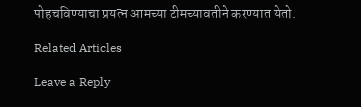पोहचविण्याचा प्रयत्न आमच्या टीमच्यावतीने करण्यात येतो.

Related Articles

Leave a Reply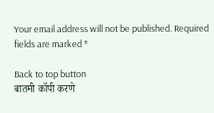Your email address will not be published. Required fields are marked *

Back to top button
बातमी कॉपी करणे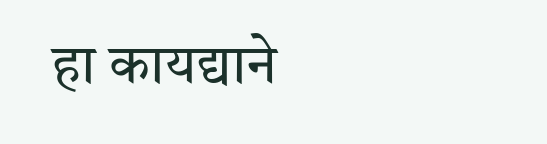हा कायद्याने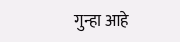गुन्हा आहे